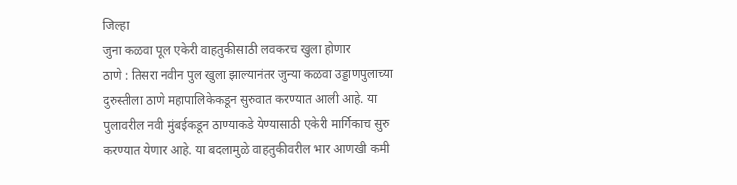जिल्हा
जुना कळवा पूल एकेरी वाहतुकीसाठी लवकरच खुला होणार
ठाणे : तिसरा नवीन पुल खुला झाल्यानंतर जुन्या कळवा उड्डाणपुलाच्या दुरुस्तीला ठाणे महापालिकेकडून सुरुवात करण्यात आली आहे. या पुलावरील नवी मुंबईकडून ठाण्याकडे येण्यासाठी एकेरी मार्गिकाच सुरु करण्यात येणार आहे. या बदलामुळे वाहतुकीवरील भार आणखी कमी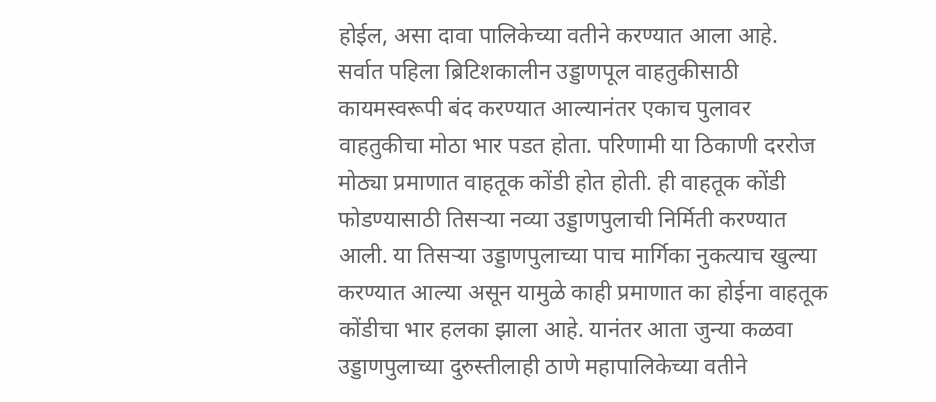होईल, असा दावा पालिकेच्या वतीने करण्यात आला आहे.
सर्वात पहिला ब्रिटिशकालीन उड्डाणपूल वाहतुकीसाठी कायमस्वरूपी बंद करण्यात आल्यानंतर एकाच पुलावर वाहतुकीचा मोठा भार पडत होता. परिणामी या ठिकाणी दररोज मोठ्या प्रमाणात वाहतूक कोंडी होत होती. ही वाहतूक कोंडी फोडण्यासाठी तिसऱ्या नव्या उड्डाणपुलाची निर्मिती करण्यात आली. या तिसऱ्या उड्डाणपुलाच्या पाच मार्गिका नुकत्याच खुल्या करण्यात आल्या असून यामुळे काही प्रमाणात का होईना वाहतूक कोंडीचा भार हलका झाला आहे. यानंतर आता जुन्या कळवा उड्डाणपुलाच्या दुरुस्तीलाही ठाणे महापालिकेच्या वतीने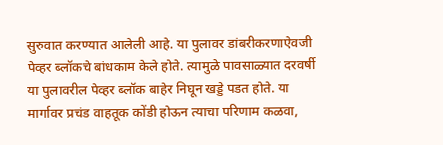सुरुवात करण्यात आलेली आहे. या पुलावर डांबरीकरणाऐवजी पेव्हर ब्लॉकचे बांधकाम केले होते. त्यामुळे पावसाळ्यात दरवर्षी या पुलावरील पेव्हर ब्लॉक बाहेर निघून खड्डे पडत होते. या मार्गावर प्रचंड वाहतूक कोंडी होऊन त्याचा परिणाम कळवा,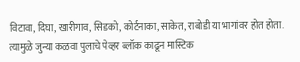विटावा, दिघा, खारीगाव, सिडको, कोर्टनाका, साकेत, राबोडी या भागांवर होत होता. त्यामुळे जुन्या कळवा पुलाचे पेव्हर ब्लॉक काढून मास्टिक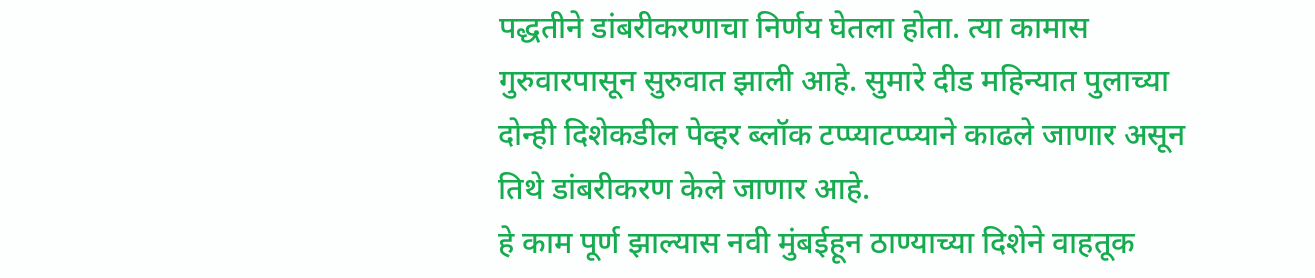पद्धतीने डांबरीकरणाचा निर्णय घेतला होता. त्या कामास गुरुवारपासून सुरुवात झाली आहे. सुमारे दीड महिन्यात पुलाच्या दोन्ही दिशेकडील पेव्हर ब्लॉक टप्प्याटप्प्याने काढले जाणार असून तिथे डांबरीकरण केले जाणार आहे.
हे काम पूर्ण झाल्यास नवी मुंबईहून ठाण्याच्या दिशेने वाहतूक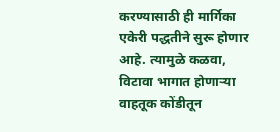करण्यासाठी ही मार्गिका एकेरी पद्धतीने सुरू होणार आहे. त्यामुळे कळवा, विटावा भागात होणाऱ्या वाहतूक कोंडीतून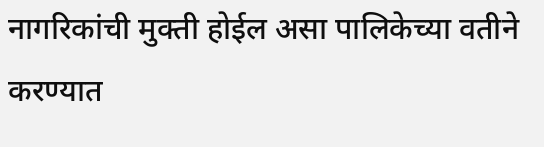नागरिकांची मुक्ती होईल असा पालिकेच्या वतीने करण्यात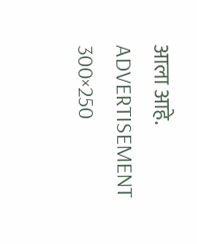आला आहे.
ADVERTISEMENT 300×250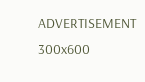ADVERTISEMENT 300x600